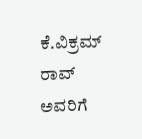ಕೆ.ವಿಕ್ರಮ್ ರಾವ್ ಅವರಿಗೆ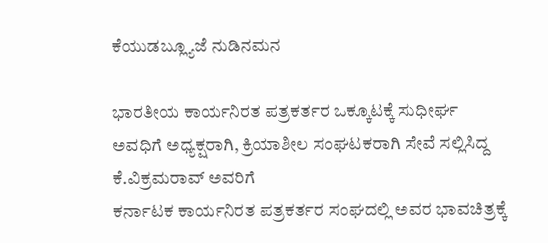ಕೆಯುಡಬ್ಲ್ಯೂಜೆ ನುಡಿನಮನ

ಭಾರತೀಯ ಕಾರ್ಯನಿರತ ಪತ್ರಕರ್ತರ ಒಕ್ಕೂಟಕ್ಕೆ ಸುಧೀರ್ಘ ಅವಧಿಗೆ ಅಧ್ಯಕ್ಷರಾಗಿ, ಕ್ರಿಯಾಶೀಲ ಸಂಘಟಕರಾಗಿ ಸೇವೆ ಸಲ್ಲಿಸಿದ್ದ ಕೆ.ವಿಕ್ರಮರಾವ್ ಅವರಿಗೆ
ಕರ್ನಾಟಕ ಕಾರ್ಯನಿರತ ಪತ್ರಕರ್ತರ ಸಂಘದಲ್ಲಿ ಅವರ ಭಾವಚಿತ್ರಕ್ಕೆ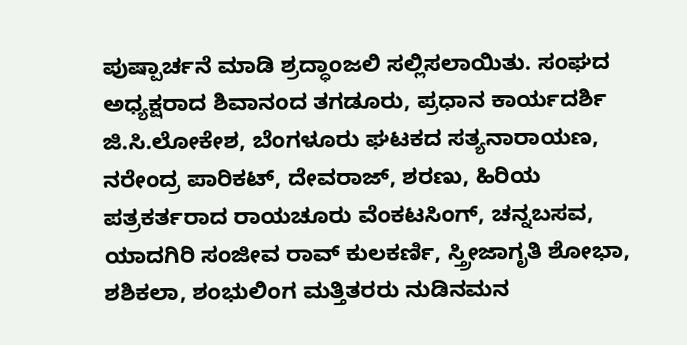ಪುಷ್ಪಾರ್ಚನೆ ಮಾಡಿ ಶ್ರದ್ಧಾಂಜಲಿ ಸಲ್ಲಿಸಲಾಯಿತು. ಸಂಘದ ಅಧ್ಯಕ್ಷರಾದ ಶಿವಾನಂದ ತಗಡೂರು, ಪ್ರಧಾನ ಕಾರ್ಯದರ್ಶಿ ಜಿ.ಸಿ.ಲೋಕೇಶ, ಬೆಂಗಳೂರು ಘಟಕದ ಸತ್ಯನಾರಾಯಣ, ನರೇಂದ್ರ ಪಾರಿಕಟ್, ದೇವರಾಜ್, ಶರಣು, ಹಿರಿಯ ಪತ್ರಕರ್ತರಾದ ರಾಯಚೂರು ವೆಂಕಟಸಿಂಗ್, ಚನ್ನಬಸವ, ಯಾದಗಿರಿ ಸಂಜೀವ ರಾವ್ ಕುಲಕರ್ಣಿ, ಸ್ತ್ರೀಜಾಗೃತಿ ಶೋಭಾ, ಶಶಿಕಲಾ, ಶಂಭುಲಿಂಗ ಮತ್ತಿತರರು ನುಡಿನಮನ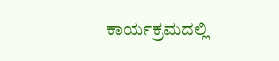ಕಾರ್ಯಕ್ರಮದಲ್ಲಿ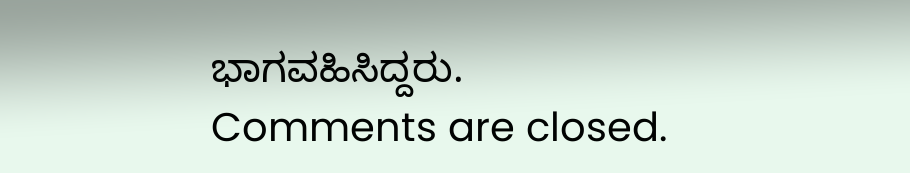ಭಾಗವಹಿಸಿದ್ದರು.
Comments are closed.